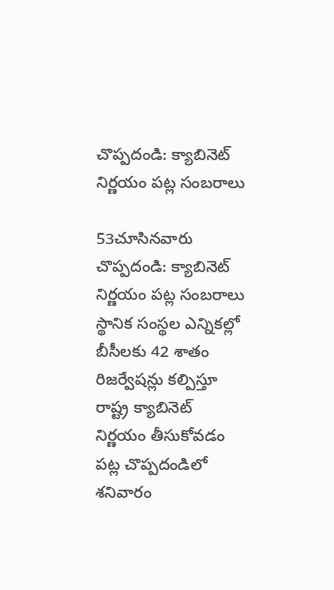చొప్పదండి: క్యాబినెట్ నిర్ణయం పట్ల సంబరాలు

53చూసినవారు
చొప్పదండి: క్యాబినెట్ నిర్ణయం పట్ల సంబరాలు
స్థానిక సంస్థల ఎన్నికల్లో బీసీలకు 42 శాతం రిజర్వేషన్లు కల్పిస్తూ రాష్ట్ర క్యాబినెట్ నిర్ణయం తీసుకోవడం పట్ల చొప్పదండిలో శనివారం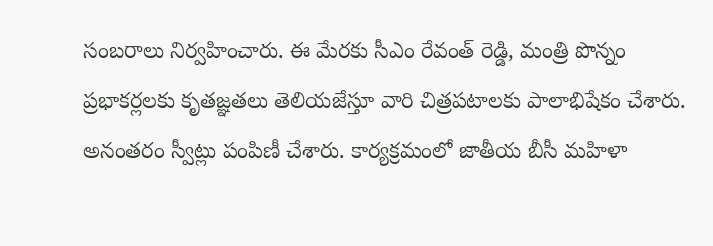సంబరాలు నిర్వహించారు. ఈ మేరకు సీఎం రేవంత్ రెడ్డి, మంత్రి పొన్నం ప్రభాకర్లలకు కృతజ్ఞతలు తెలియజేస్తూ వారి చిత్రపటాలకు పాలాభిషేకం చేశారు. అనంతరం స్వీట్లు పంపిణీ చేశారు. కార్యక్రమంలో జాతీయ బీసీ మహిళా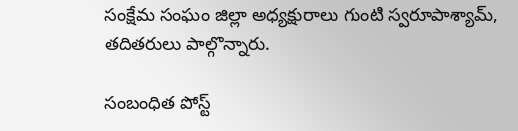సంక్షేమ సంఘం జిల్లా అధ్యక్షురాలు గుంటి స్వరూపాశ్యామ్, తదితరులు పాల్గొన్నారు.

సంబంధిత పోస్ట్